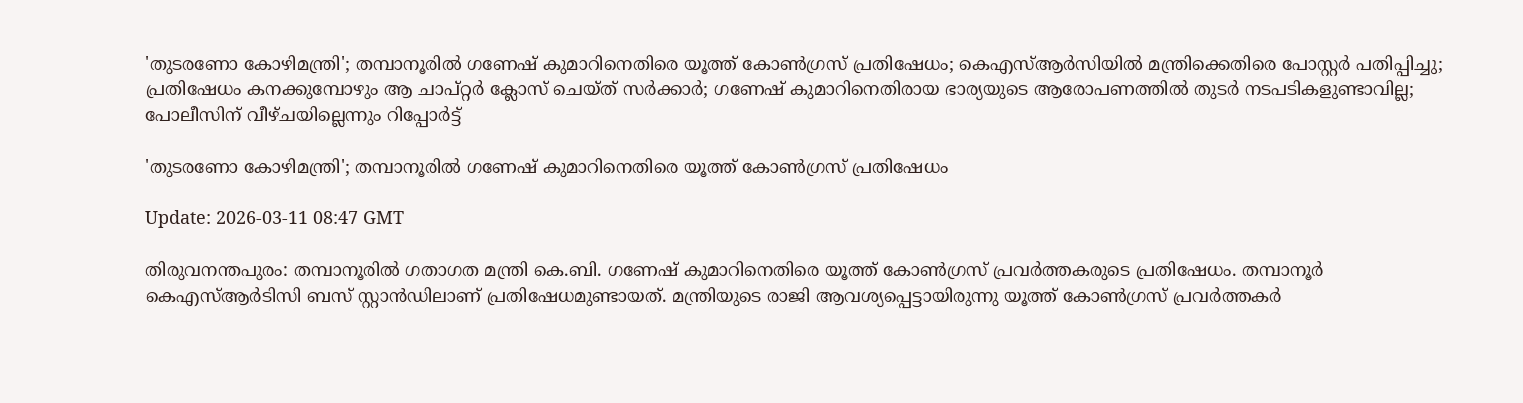'തുടരണോ കോഴിമന്ത്രി'; തമ്പാനൂരില്‍ ഗണേഷ് കുമാറിനെതിരെ യൂത്ത് കോണ്‍ഗ്രസ് പ്രതിഷേധം; കെഎസ്ആര്‍സിയില്‍ മന്ത്രിക്കെതിരെ പോസ്റ്റര്‍ പതിപ്പിച്ചു; പ്രതിഷേധം കനക്കുമ്പോഴും ആ ചാപ്റ്റര്‍ ക്ലോസ് ചെയ്ത് സര്‍ക്കാര്‍; ഗണേഷ് കുമാറിനെതിരായ ഭാര്യയുടെ ആരോപണത്തില്‍ തുടര്‍ നടപടികളുണ്ടാവില്ല; പോലീസിന് വീഴ്ചയില്ലെന്നും റിപ്പോര്‍ട്ട്

'തുടരണോ കോഴിമന്ത്രി'; തമ്പാനൂരില്‍ ഗണേഷ് കുമാറിനെതിരെ യൂത്ത് കോണ്‍ഗ്രസ് പ്രതിഷേധം

Update: 2026-03-11 08:47 GMT

തിരുവനന്തപുരം: തമ്പാനൂരില്‍ ഗതാഗത മന്ത്രി കെ.ബി. ഗണേഷ് കുമാറിനെതിരെ യൂത്ത് കോണ്‍ഗ്രസ് പ്രവര്‍ത്തകരുടെ പ്രതിഷേധം. തമ്പാനൂര്‍ കെഎസ്ആര്‍ടിസി ബസ് സ്റ്റാന്‍ഡിലാണ് പ്രതിഷേധമുണ്ടായത്. മന്ത്രിയുടെ രാജി ആവശ്യപ്പെട്ടായിരുന്നു യൂത്ത് കോണ്‍ഗ്രസ് പ്രവര്‍ത്തകര്‍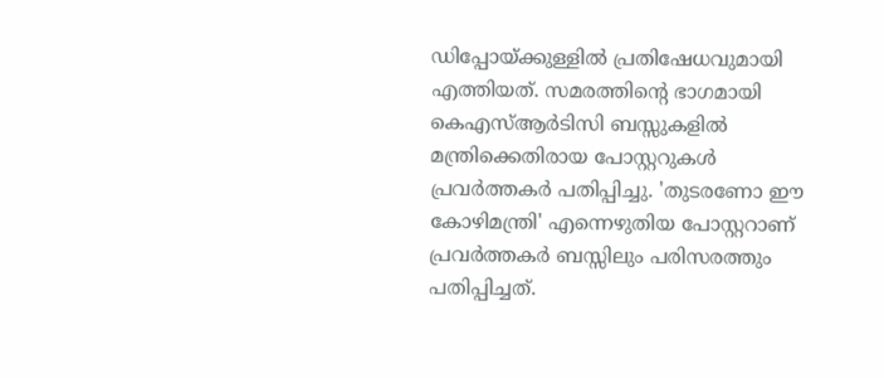ഡിപ്പോയ്ക്കുള്ളില്‍ പ്രതിഷേധവുമായി എത്തിയത്. സമരത്തിന്റെ ഭാഗമായി കെഎസ്ആര്‍ടിസി ബസ്സുകളില്‍ മന്ത്രിക്കെതിരായ പോസ്റ്ററുകള്‍ പ്രവര്‍ത്തകര്‍ പതിപ്പിച്ചു. 'തുടരണോ ഈ കോഴിമന്ത്രി' എന്നെഴുതിയ പോസ്റ്ററാണ് പ്രവര്‍ത്തകര്‍ ബസ്സിലും പരിസരത്തും പതിപ്പിച്ചത്.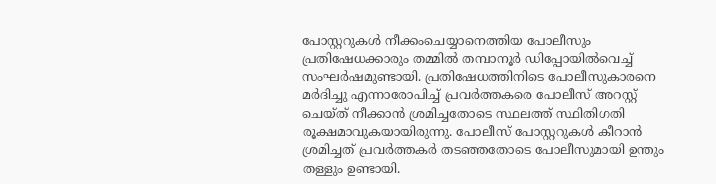പോസ്റ്ററുകള്‍ നീക്കംചെയ്യാനെത്തിയ പോലീസും പ്രതിഷേധക്കാരും തമ്മില്‍ തമ്പാനൂര്‍ ഡിപ്പോയില്‍വെച്ച് സംഘര്‍ഷമുണ്ടായി. പ്രതിഷേധത്തിനിടെ പോലീസുകാരനെ മര്‍ദിച്ചു എന്നാരോപിച്ച് പ്രവര്‍ത്തകരെ പോലീസ് അറസ്റ്റ് ചെയ്ത് നീക്കാന്‍ ശ്രമിച്ചതോടെ സ്ഥലത്ത് സ്ഥിതിഗതി രൂക്ഷമാവുകയായിരുന്നു. പോലീസ് പോസ്റ്ററുകള്‍ കീറാന്‍ ശ്രമിച്ചത് പ്രവര്‍ത്തകര്‍ തടഞ്ഞതോടെ പോലീസുമായി ഉന്തും തള്ളും ഉണ്ടായി.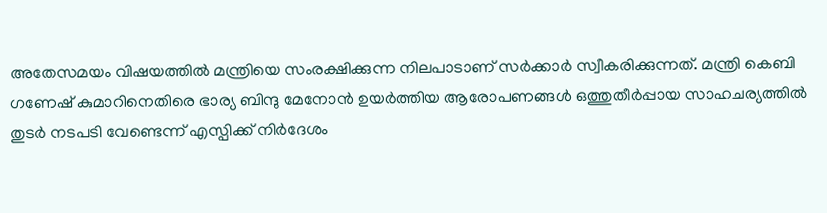അതേസമയം വിഷയത്തില്‍ മന്ത്രിയെ സംരക്ഷിക്കുന്ന നിലപാടാണ് സര്‍ക്കാര്‍ സ്വീകരിക്കുന്നത്. മന്ത്രി കെബി ഗണേഷ് കുമാറിനെതിരെ ഭാര്യ ബിന്ദു മേനോന്‍ ഉയര്‍ത്തിയ ആരോപണങ്ങള്‍ ഒത്തുതീര്‍പ്പായ സാഹചര്യത്തില്‍ തുടര്‍ നടപടി വേണ്ടെന്ന് എസ്പിക്ക് നിര്‍ദേശം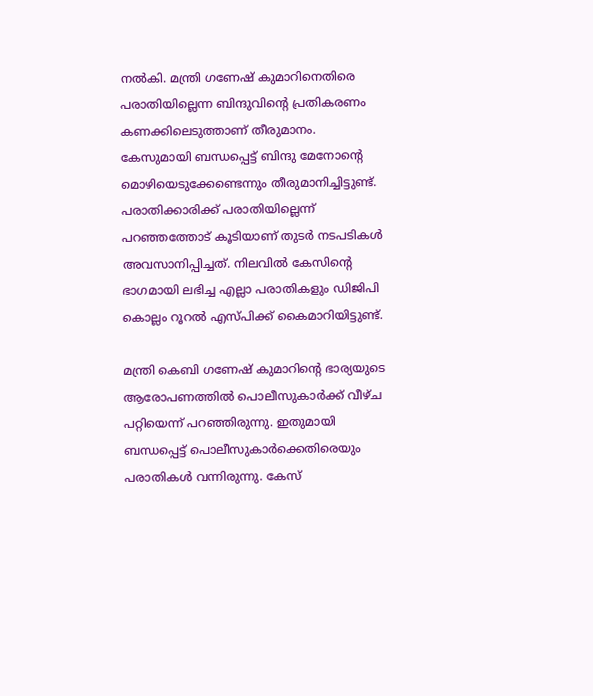നല്‍കി. മന്ത്രി ഗണേഷ് കുമാറിനെതിരെ പരാതിയില്ലെന്ന ബിന്ദുവിന്റെ പ്രതികരണം കണക്കിലെടുത്താണ് തീരുമാനം. കേസുമായി ബന്ധപ്പെട്ട് ബിന്ദു മേനോന്റെ മൊഴിയെടുക്കേണ്ടെന്നും തീരുമാനിച്ചിട്ടുണ്ട്. പരാതിക്കാരിക്ക് പരാതിയില്ലെന്ന് പറഞ്ഞത്തോട് കൂടിയാണ് തുടര്‍ നടപടികള്‍ അവസാനിപ്പിച്ചത്. നിലവില്‍ കേസിന്റെ ഭാഗമായി ലഭിച്ച എല്ലാ പരാതികളും ഡിജിപി കൊല്ലം റൂറല്‍ എസ്പിക്ക് കൈമാറിയിട്ടുണ്ട്.

മന്ത്രി കെബി ഗണേഷ് കുമാറിന്റെ ഭാര്യയുടെ ആരോപണത്തില്‍ പൊലീസുകാര്‍ക്ക് വീഴ്ച പറ്റിയെന്ന് പറഞ്ഞിരുന്നു. ഇതുമായി ബന്ധപ്പെട്ട് പൊലീസുകാര്‍ക്കെതിരെയും പരാതികള്‍ വന്നിരുന്നു. കേസ്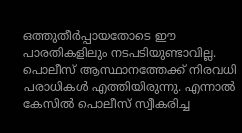ഒത്തുതീര്‍പ്പായതോടെ ഈ പാരതികളിലും നടപടിയുണ്ടാവില്ല. പൊലീസ് ആസ്ഥാനത്തേക്ക് നിരവധി പരാധികള്‍ എത്തിയിരുന്നു. എന്നാല്‍ കേസില്‍ പൊലീസ് സ്വീകരിച്ച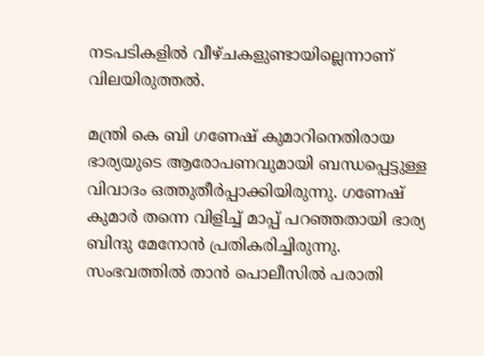നടപടികളില്‍ വീഴ്ചകളുണ്ടായില്ലെന്നാണ് വിലയിരുത്തല്‍.

മന്ത്രി കെ ബി ഗണേഷ് കുമാറിനെതിരായ ഭാര്യയുടെ ആരോപണവുമായി ബന്ധപ്പെട്ടുള്ള വിവാദം ഒത്തുതീര്‍പ്പാക്കിയിരുന്നു. ഗണേഷ് കുമാര്‍ തന്നെ വിളിച്ച് മാപ്പ് പറഞ്ഞതായി ഭാര്യ ബിന്ദു മേനോന്‍ പ്രതികരിച്ചിരുന്നു. സംഭവത്തില്‍ താന്‍ പൊലീസില്‍ പരാതി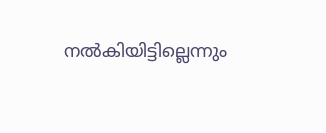നല്‍കിയിട്ടില്ലെന്നും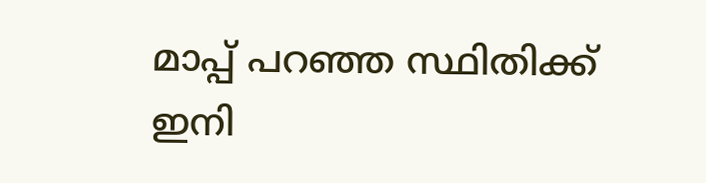മാപ്പ് പറഞ്ഞ സ്ഥിതിക്ക് ഇനി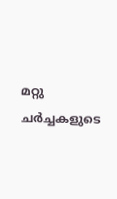മറ്റു ചര്‍ച്ചകളുടെ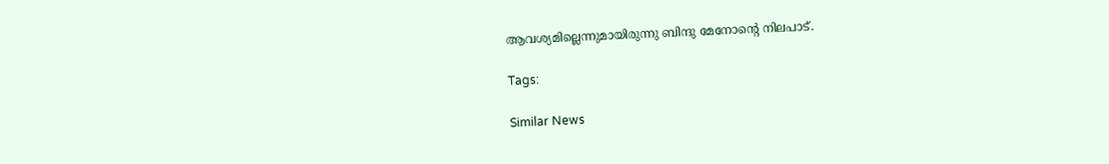ആവശ്യമില്ലെന്നുമായിരുന്നു ബിന്ദു മേനോന്റെ നിലപാട്.

Tags:

Similar News